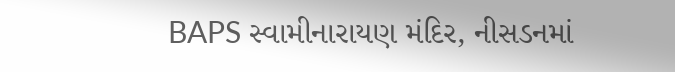BAPS સ્વામીનારાયણ મંદિર, નીસડનમાં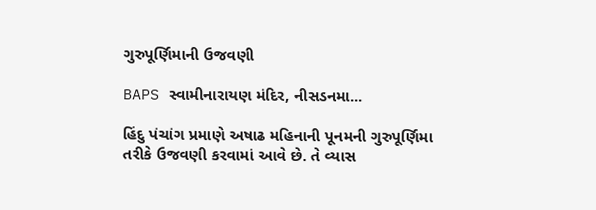ગુરુપૂર્ણિમાની ઉજવણી

BAPS સ્વામીનારાયણ મંદિર, નીસડનમા...

હિંદુ પંચાંગ પ્રમાણે અષાઢ મહિનાની પૂનમની ગુરુપૂર્ણિમા તરીકે ઉજવણી કરવામાં આવે છે. તે વ્યાસ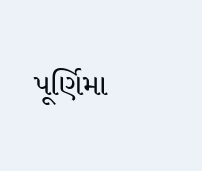પૂર્ણિમા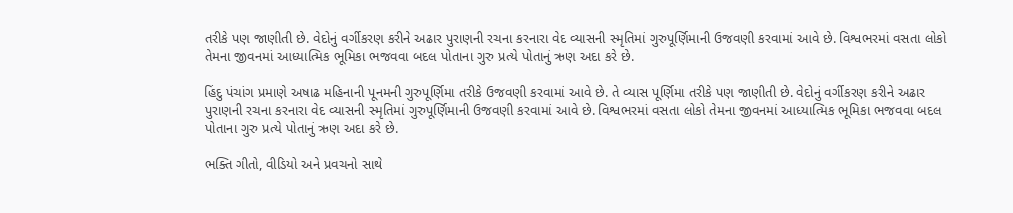તરીકે પણ જાણીતી છે. વેદોનું વર્ગીકરણ કરીને અઢાર પુરાણની રચના કરનારા વેદ વ્યાસની સ્મૃતિમાં ગુરુપૂર્ણિમાની ઉજવણી કરવામાં આવે છે. વિશ્વભરમાં વસતા લોકો તેમના જીવનમાં આધ્યાત્મિક ભૂમિકા ભજવવા બદલ પોતાના ગુરુ પ્રત્યે પોતાનું ઋણ અદા કરે છે.

હિંદુ પંચાંગ પ્રમાણે અષાઢ મહિનાની પૂનમની ગુરુપૂર્ણિમા તરીકે ઉજવણી કરવામાં આવે છે. તે વ્યાસ પૂર્ણિમા તરીકે પણ જાણીતી છે. વેદોનું વર્ગીકરણ કરીને અઢાર પુરાણની રચના કરનારા વેદ વ્યાસની સ્મૃતિમાં ગુરુપૂર્ણિમાની ઉજવણી કરવામાં આવે છે. વિશ્વભરમાં વસતા લોકો તેમના જીવનમાં આધ્યાત્મિક ભૂમિકા ભજવવા બદલ પોતાના ગુરુ પ્રત્યે પોતાનું ઋણ અદા કરે છે.

ભક્તિ ગીતો, વીડિયો અને પ્રવચનો સાથે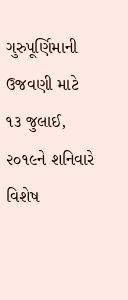ગુરુપૂર્ણિમાની ઉજવણી માટે ૧૩ જુલાઈ, ૨૦૧૯ને શનિવારે વિશેષ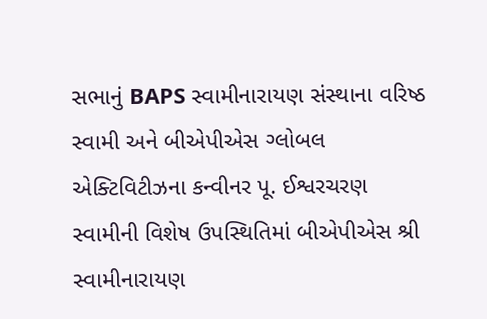સભાનું BAPS સ્વામીનારાયણ સંસ્થાના વરિષ્ઠ સ્વામી અને બીએપીએસ ગ્લોબલ એક્ટિવિટીઝના કન્વીનર પૂ. ઈશ્વરચરણ સ્વામીની વિશેષ ઉપસ્થિતિમાં બીએપીએસ શ્રી સ્વામીનારાયણ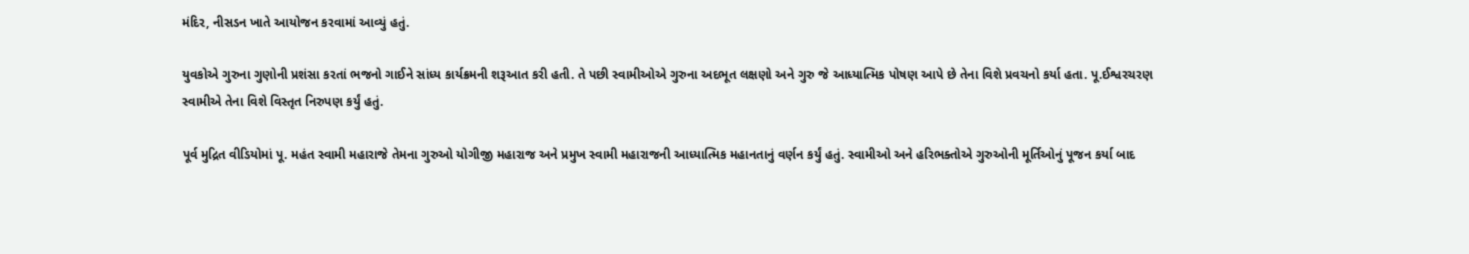મંદિર, નીસડન ખાતે આયોજન કરવામાં આવ્યું હતું.

યુવકોએ ગુરુના ગુણોની પ્રશંસા કરતાં ભજનો ગાઈને સાંધ્ય કાર્યક્રમની શરૂઆત કરી હતી. તે પછી સ્વામીઓએ ગુરુના અદભૂત લક્ષણો અને ગુરુ જે આધ્યાત્મિક પોષણ આપે છે તેના વિશે પ્રવચનો કર્યા હતા. પૂ.ઈશ્વરચરણ સ્વામીએ તેના વિશે વિસ્તૃત નિરુપણ કર્યું હતું.

પૂર્વ મુદ્રિત વીડિયોમાં પૂ. મહંત સ્વામી મહારાજે તેમના ગુરુઓ યોગીજી મહારાજ અને પ્રમુખ સ્વામી મહારાજની આધ્યાત્મિક મહાનતાનું વર્ણન કર્યું હતું. સ્વામીઓ અને હરિભક્તોએ ગુરુઓની મૂર્તિઓનું પૂજન કર્યા બાદ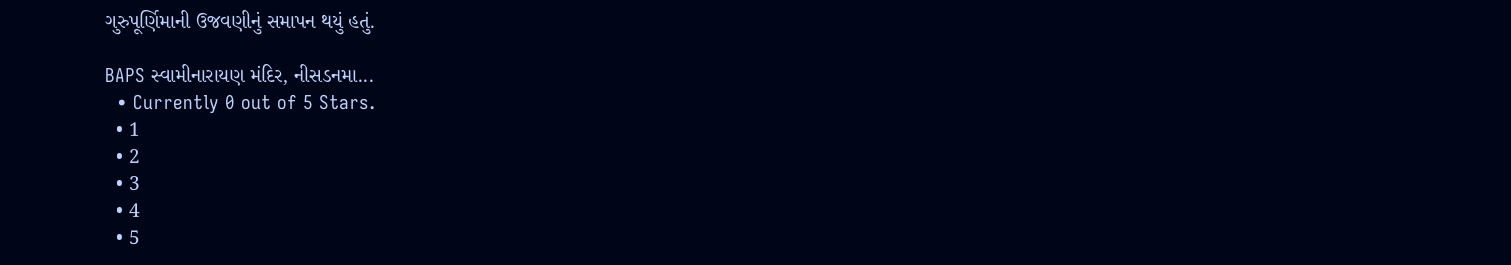ગુરુપૂર્ણિમાની ઉજવણીનું સમાપન થયું હતું.

BAPS સ્વામીનારાયણ મંદિર, નીસડનમા...
  • Currently 0 out of 5 Stars.
  • 1
  • 2
  • 3
  • 4
  • 5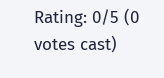Rating: 0/5 (0 votes cast)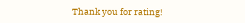Thank you for rating!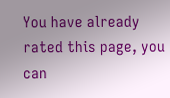You have already rated this page, you can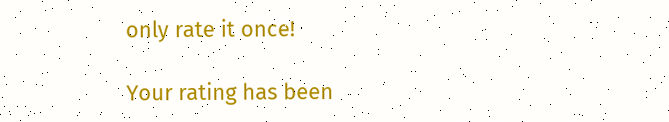only rate it once!

Your rating has been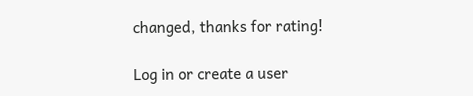changed, thanks for rating!

Log in or create a user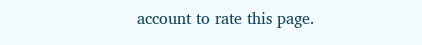account to rate this page.